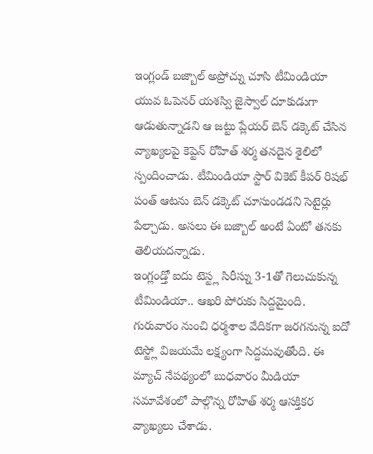ఇంగ్లండ్ బజ్బాల్ అప్రోచ్ను చూసి టీమిండియా యువ ఓపెనర్ యశస్వి జైస్వాల్ దూకుడుగా ఆడుతున్నాడని ఆ జట్టు ప్లేయర్ బెన్ డక్కెట్ చేసిన వ్యాఖ్యలపై కెప్టెన్ రోహిత్ శర్మ తనదైన శైలిలో స్పందించాడు. టీమిండియా స్టార్ వికెట్ కీపర్ రిషభ్ పంత్ ఆటను బెన్ డక్కెట్ చూసుండడని సెటైర్లు పేల్చాడు. అసలు ఈ బజ్బాల్ అంటే ఏంటో తనకు తెలియదన్నాడు.
ఇంగ్లండ్తో ఐదు టెస్ట్ల సిరీస్ను 3-1తో గెలుచుకున్న టీమిండియా.. ఆఖరి పోరుకు సిద్దమైంది. గురువారం నుంచి ధర్మశాల వేదికగా జరగనున్న ఐదో టెస్ట్లో విజయమే లక్ష్యంగా సిద్దమవుతోంది. ఈ మ్యాచ్ నేపథ్యంలో బుధవారం మీడియా సమావేశంలో పాల్గొన్న రోహిత్ శర్మ ఆసక్తికర వ్యాఖ్యలు చేశాడు.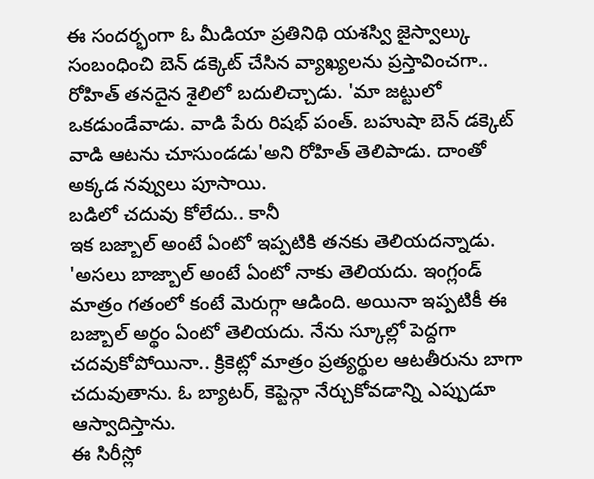ఈ సందర్భంగా ఓ మీడియా ప్రతినిథి యశస్వి జైస్వాల్కు సంబంధించి బెన్ డక్కెట్ చేసిన వ్యాఖ్యలను ప్రస్తావించగా.. రోహిత్ తనదైన శైలిలో బదులిచ్చాడు. 'మా జట్టులో ఒకడుండేవాడు. వాడి పేరు రిషభ్ పంత్. బహుషా బెన్ డక్కెట్ వాడి ఆటను చూసుండడు'అని రోహిత్ తెలిపాడు. దాంతో అక్కడ నవ్వులు పూసాయి.
బడిలో చదువు కోలేదు.. కానీ
ఇక బజ్బాల్ అంటే ఏంటో ఇప్పటికి తనకు తెలియదన్నాడు. 'అసలు బాజ్బాల్ అంటే ఏంటో నాకు తెలియదు. ఇంగ్లండ్ మాత్రం గతంలో కంటే మెరుగ్గా ఆడింది. అయినా ఇప్పటికీ ఈ బజ్బాల్ అర్థం ఏంటో తెలియదు. నేను స్కూల్లో పెద్దగా చదవుకోపోయినా.. క్రికెట్లో మాత్రం ప్రత్యర్థుల ఆటతీరును బాగా చదువుతాను. ఓ బ్యాటర్, కెప్టెన్గా నేర్చుకోవడాన్ని ఎప్పుడూ ఆస్వాదిస్తాను.
ఈ సిరీస్లో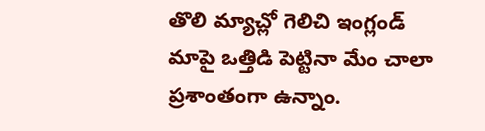తొలి మ్యాచ్లో గెలిచి ఇంగ్లండ్ మాపై ఒత్తిడి పెట్టినా మేం చాలా ప్రశాంతంగా ఉన్నాం.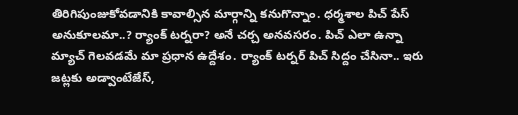తిరిగిపుంజుకోవడానికి కావాల్సిన మార్గాన్ని కనుగొన్నాం. ధర్మశాల పిచ్ పేస్ అనుకూలమా..? ర్యాంక్ టర్నరా? అనే చర్చ అనవసరం. పిచ్ ఎలా ఉన్నా మ్యాచ్ గెలవడమే మా ప్రధాన ఉద్దేశం. ర్యాంక్ టర్నర్ పిచ్ సిద్దం చేసినా.. ఇరు జట్లకు అడ్వాంటేజేస్,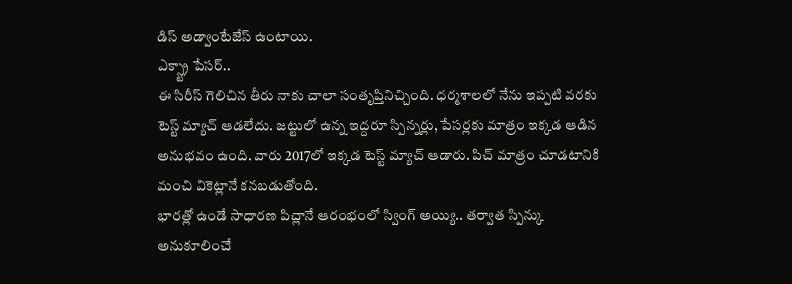డిస్ అడ్వాంటేజేస్ ఉంటాయి.
ఎక్స్ట్రా పేసర్..
ఈ సిరీస్ గెలిచిన తీరు నాకు చాలా సంతృప్తినిచ్చింది. ధర్మశాలలో నేను ఇప్పటి వరకు టెస్ట్ మ్యాచ్ ఆడలేదు. జట్టులో ఉన్న ఇద్దరూ స్పిన్నర్లు, పేసర్లకు మాత్రం ఇక్కడ ఆడిన అనుభవం ఉంది. వారు 2017లో ఇక్కడ టెస్ట్ మ్యాచ్ ఆడారు. పిచ్ మాత్రం చూడటానికి మంచి వికెట్లానే కనబడుతోంది.
భారత్లో ఉండే సాధారణ పిచ్లానే ఆరంభంలో స్వింగ్ అయ్యి.. తర్వాత స్పిన్కు అనుకూలించే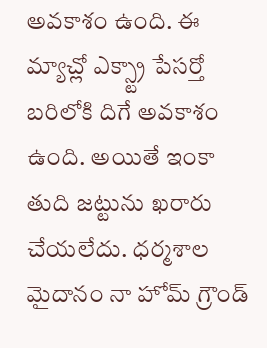అవకాశం ఉంది. ఈ మ్యాచ్లో ఎక్స్ట్రా పేసర్తో బరిలోకి దిగే అవకాశం ఉంది. అయితే ఇంకా తుది జట్టును ఖరారు చేయలేదు. ధర్మశాల మైదానం నా హోమ్ గ్రౌండ్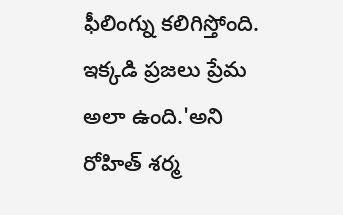ఫీలింగ్ను కలిగిస్తోంది. ఇక్కడి ప్రజలు ప్రేమ అలా ఉంది.'అని రోహిత్ శర్మ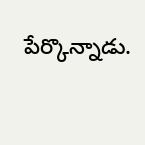పేర్కొన్నాడు.